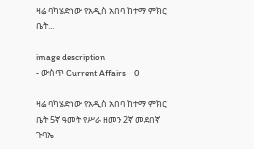ዛሬ ባካሄድነው የአዲስ አበባ ከተማ ምክር ቤት...

image description
- ውስጥ Current Affairs    0

ዛሬ ባካሄድነው የአዲስ አበባ ከተማ ምክር ቤት 5ኛ ዓመት የሥራ ዘመን 2ኛ መደበኛ ጉባኤ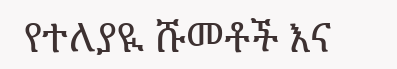የተለያዪ ሹመቶች እና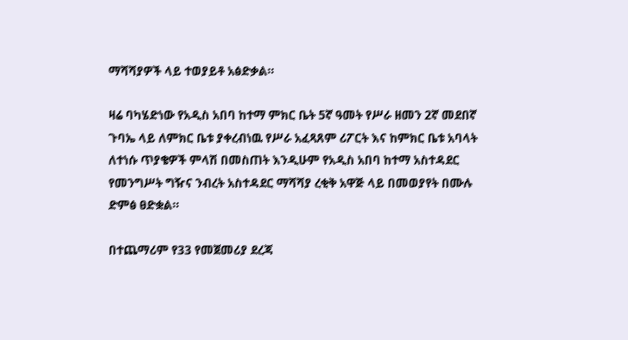ማሻሻያዎች ላይ ተወያይቶ አፅድቃል።

ዛሬ ባካሄድነው የአዲስ አበባ ከተማ ምክር ቤት 5ኛ ዓመት የሥራ ዘመን 2ኛ መደበኛ ጉባኤ ላይ ለምክር ቤቱ ያቀረብነዉ የሥራ አፈጻጸም ሪፖርት እና ከምክር ቤቱ አባላት  ለተነሱ ጥያቄዎች ምላሽ በመስጠት እንዲሁም የአዲስ አበባ ከተማ አስተዳደር የመንግሥት ግዥና ንብረት አስተዳደር ማሻሻያ ረቂቅ አዋጅ ላይ በመወያየት በሙሉ ድምፅ ፀድቋል።

በተጨማሪም የ33 የመጀመሪያ ደረጃ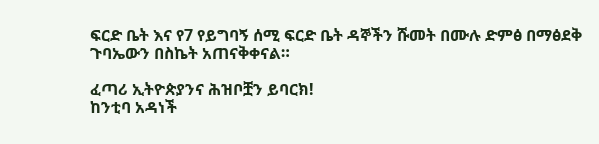ፍርድ ቤት እና የ7 የይግባኝ ሰሚ ፍርድ ቤት ዳኞችን ሹመት በሙሉ ድምፅ በማፅደቅ ጉባኤውን በስኬት አጠናቅቀናል።

ፈጣሪ ኢትዮጵያንና ሕዝቦቿን ይባርክ!
ከንቲባ አዳነች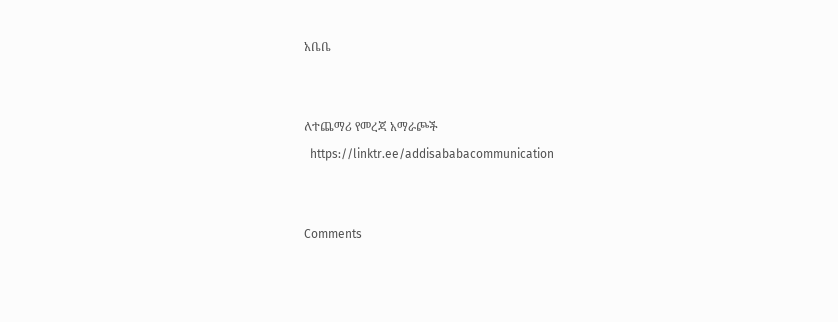አቤቤ


ለተጨማሪ የመረጃ አማራጮች
  https://linktr.ee/addisababacommunication


Comments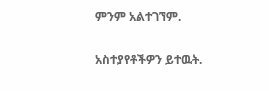ምንም አልተገኘም.

አስተያየቶችዎን ይተዉት.